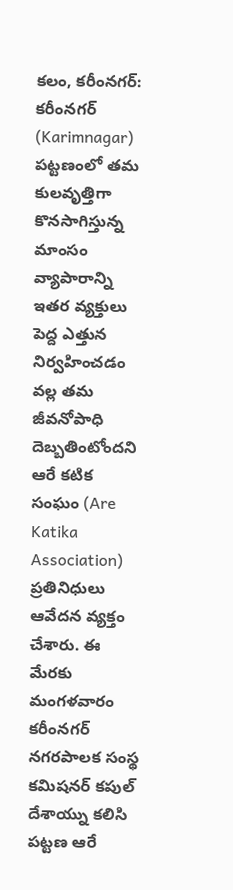కలం, కరీంనగర్: కరీంనగర్ (Karimnagar) పట్టణంలో తమ కులవృత్తిగా కొనసాగిస్తున్న మాంసం వ్యాపారాన్ని ఇతర వ్యక్తులు పెద్ద ఎత్తున నిర్వహించడం వల్ల తమ జీవనోపాధి దెబ్బతింటోందని ఆరే కటిక సంఘం (Are Katika Association) ప్రతినిధులు ఆవేదన వ్యక్తం చేశారు. ఈ మేరకు మంగళవారం కరీంనగర్ నగరపాలక సంస్థ కమిషనర్ కపుల్ దేశాయ్ను కలిసి పట్టణ ఆరే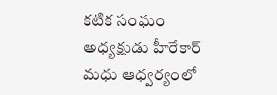కటిక సంఘం అధ్యక్షుడు హీరేకార్ మధు ఆధ్వర్యంలో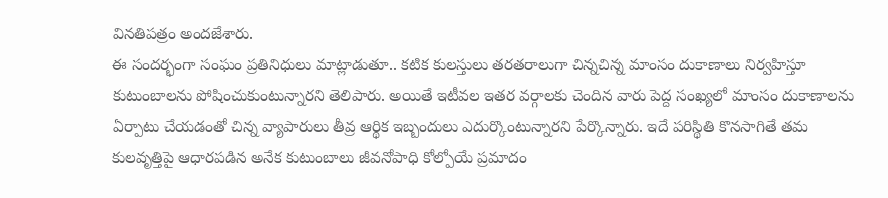వినతిపత్రం అందజేశారు.
ఈ సందర్భంగా సంఘం ప్రతినిధులు మాట్లాడుతూ.. కటిక కులస్తులు తరతరాలుగా చిన్నచిన్న మాంసం దుకాణాలు నిర్వహిస్తూ కుటుంబాలను పోషించుకుంటున్నారని తెలిపారు. అయితే ఇటీవల ఇతర వర్గాలకు చెందిన వారు పెద్ద సంఖ్యలో మాంసం దుకాణాలను ఏర్పాటు చేయడంతో చిన్న వ్యాపారులు తీవ్ర ఆర్థిక ఇబ్బందులు ఎదుర్కొంటున్నారని పేర్కొన్నారు. ఇదే పరిస్థితి కొనసాగితే తమ కులవృత్తిపై ఆధారపడిన అనేక కుటుంబాలు జీవనోపాధి కోల్పోయే ప్రమాదం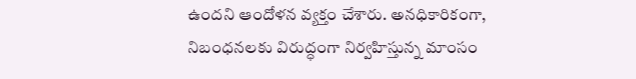ఉందని ఆందోళన వ్యక్తం చేశారు. అనధికారికంగా, నిబంధనలకు విరుద్ధంగా నిర్వహిస్తున్న మాంసం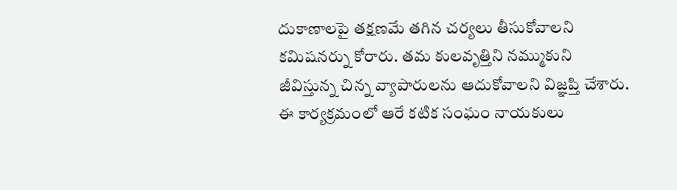దుకాణాలపై తక్షణమే తగిన చర్యలు తీసుకోవాలని కమిషనర్ను కోరారు. తమ కులవృత్తిని నమ్ముకుని జీవిస్తున్న చిన్న వ్యాపారులను ఆదుకోవాలని విజ్ఞప్తి చేశారు. ఈ కార్యక్రమంలో ఆరే కటిక సంఘం నాయకులు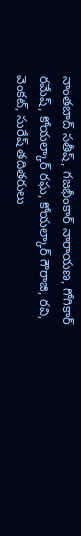నాంతబాద్ సతీష్, గజభీంకార్ నారాయణ, గోగికార్ రమేష్, కోయల్కార్ రఘ, కోయల్కార్ గౌరాజి, రవి, వెంకట్, సురేష్ తదితరులు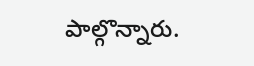పాల్గొన్నారు.